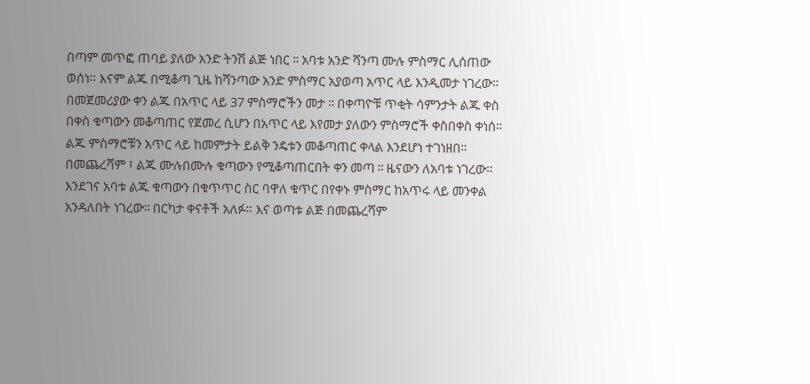በጣም መጥፎ ጠባይ ያለው አንድ ትንሽ ልጅ ነበር ፡፡ አባቱ አንድ ሻንጣ ሙሉ ምስማር ሊሰጠው ወሰነ። እናም ልጁ በሚቆጣ ጊዜ ከሻንጣው አንድ ምስማር አያወጣ አጥር ላይ እንዲመታ ነገረው፡፡ በመጀመሪያው ቀን ልጁ በአጥር ላይ 37 ምስማሮችን መታ ፡፡ በቀጣዮቹ ጥቂት ሳምንታት ልጁ ቀስ በቀስ ቁጣውን መቆጣጠር የጀመረ ሲሆን በአጥር ላይ እየመታ ያለውን ምስማሮች ቀስበቀስ ቀነሰ፡፡ ልጁ ምስማሮቹን አጥር ላይ ከመምታት ይልቅ ንዴቱን መቆጣጠር ቀላል እንደሆነ ተገነዘበ። በመጨረሻም ፣ ልጁ ሙሉበሙሉ ቁጣውን የሚቆጣጠርበት ቀን መጣ ፡፡ ዜናውን ለአባቱ ነገረው። እንደገና አባቱ ልጁ ቁጣውን በቁጥጥር ስር ባዋለ ቁጥር በየቀኑ ምስማር ከአጥሩ ላይ መንቀል አንዳለበት ነገረው፡፡ በርካታ ቀናቶች አለፉ። እና ወጣቱ ልጅ በመጨረሻም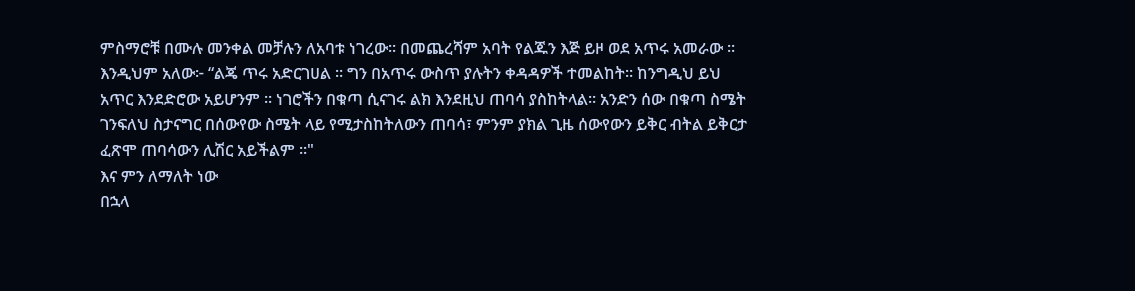ምስማሮቹ በሙሉ መንቀል መቻሉን ለአባቱ ነገረው፡፡ በመጨረሻም አባት የልጁን እጅ ይዞ ወደ አጥሩ አመራው ፡፡ እንዲህም አለው፦ “ልጄ ጥሩ አድርገሀል ። ግን በአጥሩ ውስጥ ያሉትን ቀዳዳዎች ተመልከት። ከንግዲህ ይህ አጥር እንደድሮው አይሆንም ፡፡ ነገሮችን በቁጣ ሲናገሩ ልክ እንደዚህ ጠባሳ ያስከትላል፡፡ አንድን ሰው በቁጣ ስሜት ገንፍለህ ስታናግር በሰውየው ስሜት ላይ የሚታስከትለውን ጠባሳ፣ ምንም ያክል ጊዜ ሰውየውን ይቅር ብትል ይቅርታ ፈጽሞ ጠባሳውን ሊሽር አይችልም ፡፡"
እና ምን ለማለት ነው
በኋላ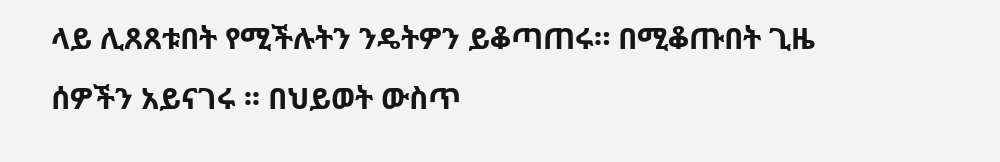ላይ ሊጸጸቱበት የሚችሉትን ንዴትዎን ይቆጣጠሩ። በሚቆጡበት ጊዜ ሰዎችን አይናገሩ ፡፡ በህይወት ውስጥ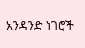አንዳንድ ነገሮች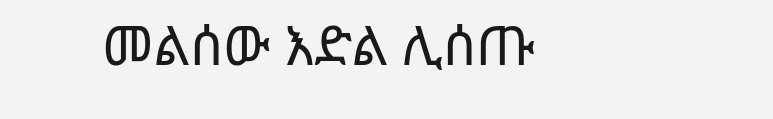መልሰው እድል ሊሰጡ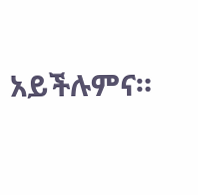አይችሉምና።